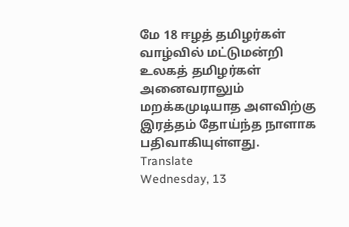மே 18 ஈழத் தமிழர்கள் வாழ்வில் மட்டுமன்றி உலகத் தமிழர்கள் அனைவராலும் மறக்கமுடியாத அளவிற்கு இரத்தம் தோய்ந்த நாளாக பதிவாகியுள்ளது.
Translate
Wednesday, 13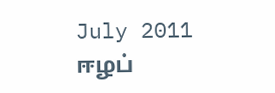July 2011
ஈழப்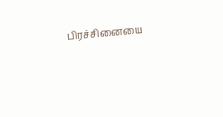பிரச்சினையை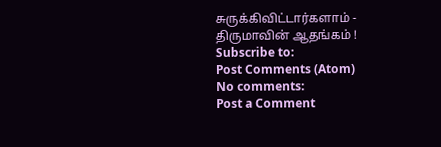சுருக்கிவிட்டார்களாம் - திருமாவின் ஆதங்கம் !
Subscribe to:
Post Comments (Atom)
No comments:
Post a Comment